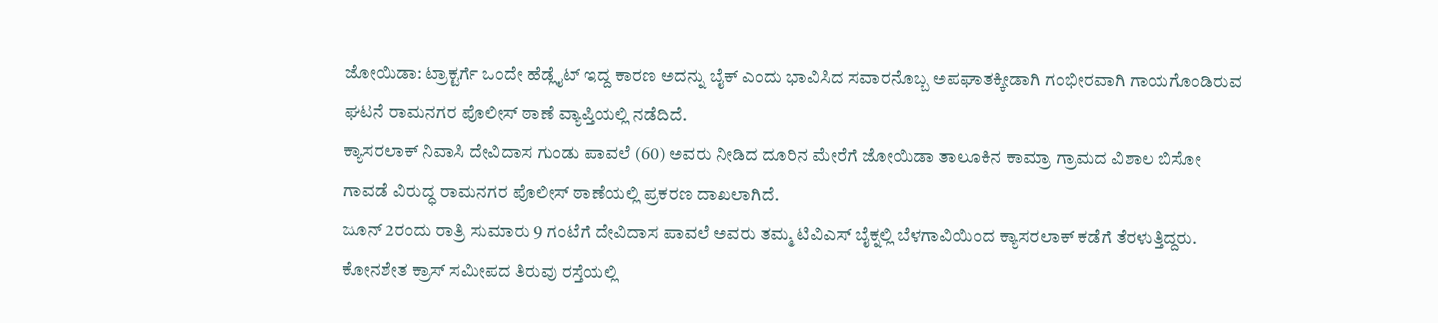ಜೋಯಿಡಾ: ಟ್ರಾಕ್ಟರ್ಗೆ ಒಂದೇ ಹೆಡ್ಲೈಟ್ ಇದ್ದ ಕಾರಣ ಅದನ್ನು ಬೈಕ್ ಎಂದು ಭಾವಿಸಿದ ಸವಾರನೊಬ್ಬ ಅಪಘಾತಕ್ಕೀಡಾಗಿ ಗಂಭೀರವಾಗಿ ಗಾಯಗೊಂಡಿರುವ ಘಟನೆ ರಾಮನಗರ ಪೊಲೀಸ್ ಠಾಣೆ ವ್ಯಾಪ್ತಿಯಲ್ಲಿ ನಡೆದಿದೆ.
ಕ್ಯಾಸರಲಾಕ್ ನಿವಾಸಿ ದೇವಿದಾಸ ಗುಂಡು ಪಾವಲೆ (60) ಅವರು ನೀಡಿದ ದೂರಿನ ಮೇರೆಗೆ ಜೋಯಿಡಾ ತಾಲೂಕಿನ ಕಾಮ್ರಾ ಗ್ರಾಮದ ವಿಶಾಲ ಬಿಸೋ ಗಾವಡೆ ವಿರುದ್ಧ ರಾಮನಗರ ಪೊಲೀಸ್ ಠಾಣೆಯಲ್ಲಿ ಪ್ರಕರಣ ದಾಖಲಾಗಿದೆ.
ಜೂನ್ 2ರಂದು ರಾತ್ರಿ ಸುಮಾರು 9 ಗಂಟೆಗೆ ದೇವಿದಾಸ ಪಾವಲೆ ಅವರು ತಮ್ಮ ಟಿವಿಎಸ್ ಬೈಕ್ನಲ್ಲಿ ಬೆಳಗಾವಿಯಿಂದ ಕ್ಯಾಸರಲಾಕ್ ಕಡೆಗೆ ತೆರಳುತ್ತಿದ್ದರು. ಕೋನಶೇತ ಕ್ರಾಸ್ ಸಮೀಪದ ತಿರುವು ರಸ್ತೆಯಲ್ಲಿ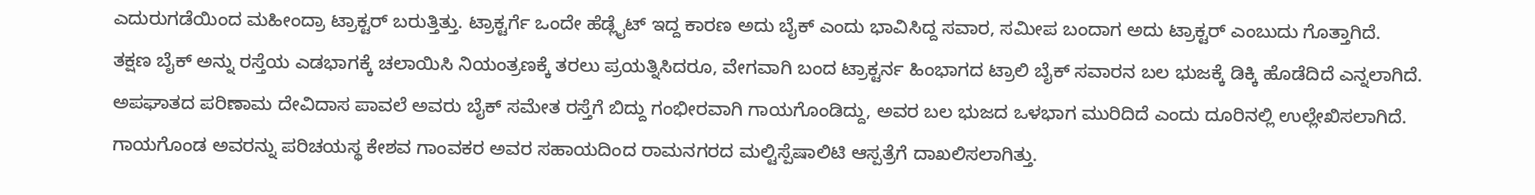ಎದುರುಗಡೆಯಿಂದ ಮಹೀಂದ್ರಾ ಟ್ರಾಕ್ಟರ್ ಬರುತ್ತಿತ್ತು. ಟ್ರಾಕ್ಟರ್ಗೆ ಒಂದೇ ಹೆಡ್ಲೈಟ್ ಇದ್ದ ಕಾರಣ ಅದು ಬೈಕ್ ಎಂದು ಭಾವಿಸಿದ್ದ ಸವಾರ, ಸಮೀಪ ಬಂದಾಗ ಅದು ಟ್ರಾಕ್ಟರ್ ಎಂಬುದು ಗೊತ್ತಾಗಿದೆ.
ತಕ್ಷಣ ಬೈಕ್ ಅನ್ನು ರಸ್ತೆಯ ಎಡಭಾಗಕ್ಕೆ ಚಲಾಯಿಸಿ ನಿಯಂತ್ರಣಕ್ಕೆ ತರಲು ಪ್ರಯತ್ನಿಸಿದರೂ, ವೇಗವಾಗಿ ಬಂದ ಟ್ರಾಕ್ಟರ್ನ ಹಿಂಭಾಗದ ಟ್ರಾಲಿ ಬೈಕ್ ಸವಾರನ ಬಲ ಭುಜಕ್ಕೆ ಡಿಕ್ಕಿ ಹೊಡೆದಿದೆ ಎನ್ನಲಾಗಿದೆ.
ಅಪಘಾತದ ಪರಿಣಾಮ ದೇವಿದಾಸ ಪಾವಲೆ ಅವರು ಬೈಕ್ ಸಮೇತ ರಸ್ತೆಗೆ ಬಿದ್ದು ಗಂಭೀರವಾಗಿ ಗಾಯಗೊಂಡಿದ್ದು, ಅವರ ಬಲ ಭುಜದ ಒಳಭಾಗ ಮುರಿದಿದೆ ಎಂದು ದೂರಿನಲ್ಲಿ ಉಲ್ಲೇಖಿಸಲಾಗಿದೆ.
ಗಾಯಗೊಂಡ ಅವರನ್ನು ಪರಿಚಯಸ್ಥ ಕೇಶವ ಗಾಂವಕರ ಅವರ ಸಹಾಯದಿಂದ ರಾಮನಗರದ ಮಲ್ಟಿಸ್ಪೆಷಾಲಿಟಿ ಆಸ್ಪತ್ರೆಗೆ ದಾಖಲಿಸಲಾಗಿತ್ತು.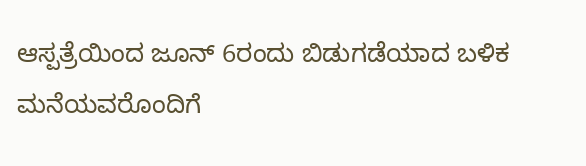ಆಸ್ಪತ್ರೆಯಿಂದ ಜೂನ್ 6ರಂದು ಬಿಡುಗಡೆಯಾದ ಬಳಿಕ ಮನೆಯವರೊಂದಿಗೆ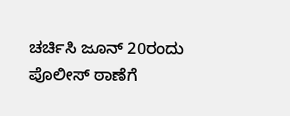ಚರ್ಚಿಸಿ ಜೂನ್ 20ರಂದು ಪೊಲೀಸ್ ಠಾಣೆಗೆ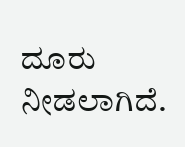ದೂರು ನೀಡಲಾಗಿದೆ.